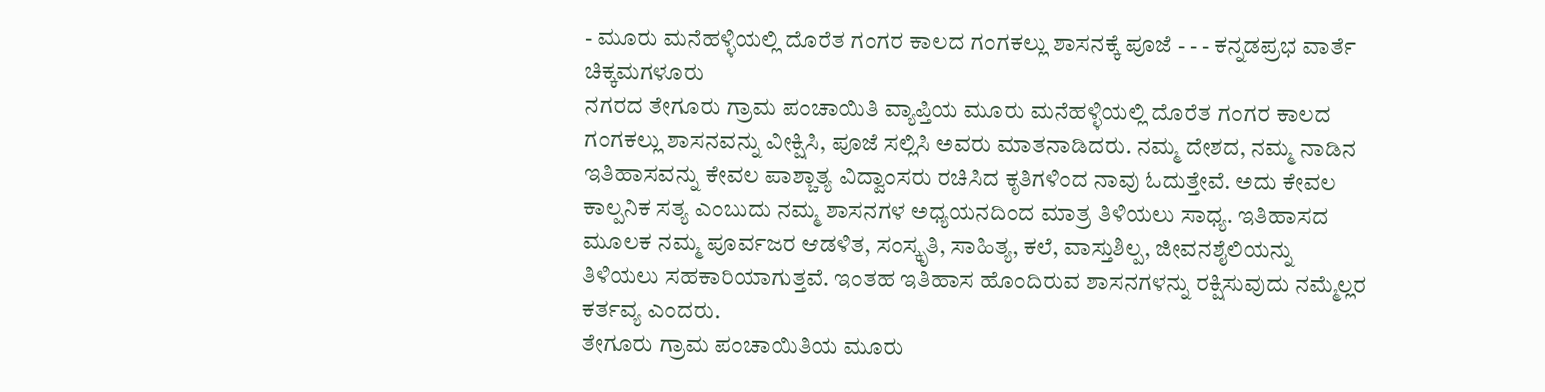- ಮೂರು ಮನೆಹಳ್ಳಿಯಲ್ಲಿ ದೊರೆತ ಗಂಗರ ಕಾಲದ ಗಂಗಕಲ್ಲು ಶಾಸನಕ್ಕೆ ಪೂಜೆ - - - ಕನ್ನಡಪ್ರಭ ವಾರ್ತೆ ಚಿಕ್ಕಮಗಳೂರು
ನಗರದ ತೇಗೂರು ಗ್ರಾಮ ಪಂಚಾಯಿತಿ ವ್ಯಾಪ್ತಿಯ ಮೂರು ಮನೆಹಳ್ಳಿಯಲ್ಲಿ ದೊರೆತ ಗಂಗರ ಕಾಲದ ಗಂಗಕಲ್ಲು ಶಾಸನವನ್ನು ವೀಕ್ಷಿಸಿ, ಪೂಜೆ ಸಲ್ಲಿಸಿ ಅವರು ಮಾತನಾಡಿದರು. ನಮ್ಮ ದೇಶದ, ನಮ್ಮ ನಾಡಿನ ಇತಿಹಾಸವನ್ನು ಕೇವಲ ಪಾಶ್ಚಾತ್ಯ ವಿದ್ವಾಂಸರು ರಚಿಸಿದ ಕೃತಿಗಳಿಂದ ನಾವು ಓದುತ್ತೇವೆ. ಅದು ಕೇವಲ ಕಾಲ್ಪನಿಕ ಸತ್ಯ ಎಂಬುದು ನಮ್ಮ ಶಾಸನಗಳ ಅಧ್ಯಯನದಿಂದ ಮಾತ್ರ ತಿಳಿಯಲು ಸಾಧ್ಯ. ಇತಿಹಾಸದ ಮೂಲಕ ನಮ್ಮ ಪೂರ್ವಜರ ಆಡಳಿತ, ಸಂಸ್ಕೃತಿ, ಸಾಹಿತ್ಯ, ಕಲೆ, ವಾಸ್ತುಶಿಲ್ಪ, ಜೀವನಶೈಲಿಯನ್ನು ತಿಳಿಯಲು ಸಹಕಾರಿಯಾಗುತ್ತವೆ. ಇಂತಹ ಇತಿಹಾಸ ಹೊಂದಿರುವ ಶಾಸನಗಳನ್ನು ರಕ್ಷಿಸುವುದು ನಮ್ಮೆಲ್ಲರ ಕರ್ತವ್ಯ ಎಂದರು.
ತೇಗೂರು ಗ್ರಾಮ ಪಂಚಾಯಿತಿಯ ಮೂರು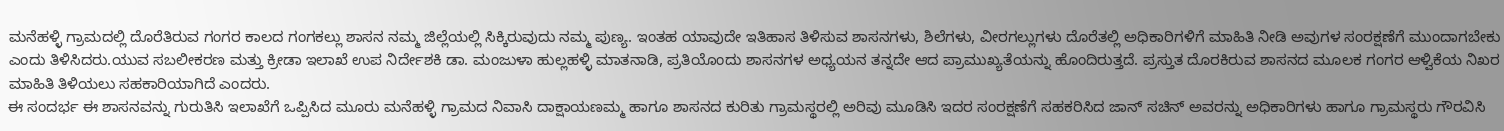ಮನೆಹಳ್ಳಿ ಗ್ರಾಮದಲ್ಲಿ ದೊರೆತಿರುವ ಗಂಗರ ಕಾಲದ ಗಂಗಕಲ್ಲು ಶಾಸನ ನಮ್ಮ ಜಿಲ್ಲೆಯಲ್ಲಿ ಸಿಕ್ಕಿರುವುದು ನಮ್ಮ ಪುಣ್ಯ. ಇಂತಹ ಯಾವುದೇ ಇತಿಹಾಸ ತಿಳಿಸುವ ಶಾಸನಗಳು, ಶಿಲೆಗಳು, ವೀರಗಲ್ಲುಗಳು ದೊರೆತಲ್ಲಿ ಅಧಿಕಾರಿಗಳಿಗೆ ಮಾಹಿತಿ ನೀಡಿ ಅವುಗಳ ಸಂರಕ್ಷಣೆಗೆ ಮುಂದಾಗಬೇಕು ಎಂದು ತಿಳಿಸಿದರು.ಯುವ ಸಬಲೀಕರಣ ಮತ್ತು ಕ್ರೀಡಾ ಇಲಾಖೆ ಉಪ ನಿರ್ದೇಶಕಿ ಡಾ. ಮಂಜುಳಾ ಹುಲ್ಲಹಳ್ಳಿ ಮಾತನಾಡಿ, ಪ್ರತಿಯೊಂದು ಶಾಸನಗಳ ಅಧ್ಯಯನ ತನ್ನದೇ ಆದ ಪ್ರಾಮುಖ್ಯತೆಯನ್ನು ಹೊಂದಿರುತ್ತದೆ. ಪ್ರಸ್ತುತ ದೊರಕಿರುವ ಶಾಸನದ ಮೂಲಕ ಗಂಗರ ಆಳ್ವಿಕೆಯ ನಿಖರ ಮಾಹಿತಿ ತಿಳಿಯಲು ಸಹಕಾರಿಯಾಗಿದೆ ಎಂದರು.
ಈ ಸಂದರ್ಭ ಈ ಶಾಸನವನ್ನು ಗುರುತಿಸಿ ಇಲಾಖೆಗೆ ಒಪ್ಪಿಸಿದ ಮೂರು ಮನೆಹಳ್ಳಿ ಗ್ರಾಮದ ನಿವಾಸಿ ದಾಕ್ಷಾಯಣಮ್ಮ ಹಾಗೂ ಶಾಸನದ ಕುರಿತು ಗ್ರಾಮಸ್ಥರಲ್ಲಿ ಅರಿವು ಮೂಡಿಸಿ ಇದರ ಸಂರಕ್ಷಣೆಗೆ ಸಹಕರಿಸಿದ ಜಾನ್ ಸಚಿನ್ ಅವರನ್ನು ಅಧಿಕಾರಿಗಳು ಹಾಗೂ ಗ್ರಾಮಸ್ಥರು ಗೌರವಿಸಿ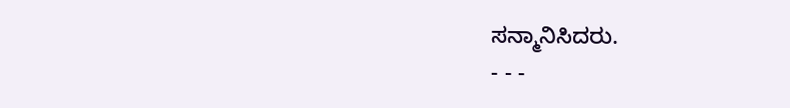ಸನ್ಮಾನಿಸಿದರು.
- - -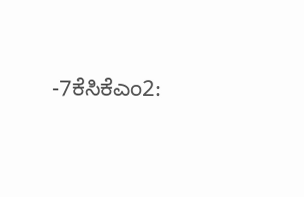-7ಕೆಸಿಕೆಎಂ2: